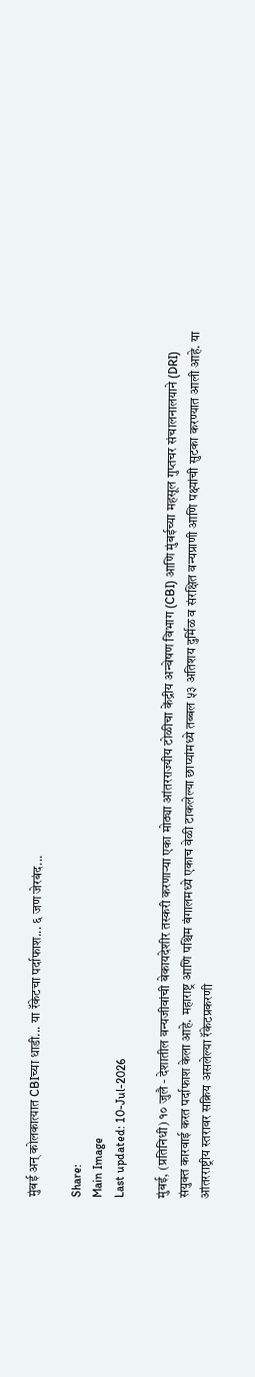मुंबई अन् कोलकात्यात CBIच्या धाडी... या रॅकेटचा पर्दाफाश... ६ जण जेरबंद...

Share:
Main Image
Last updated: 10-Jul-2026

मुंबई, (प्रतिनिधी) १० जुलै - देशातील वन्यजीवांची बेकायदेशीर तस्करी करणाऱ्या एका मोठ्या आंतरराज्यीय टोळीचा केंद्रीय अन्वेषण विभाग (CBI) आणि मुंबईच्या महसूल गुप्तचर संचालनालयाने (DRI) संयुक्त कारवाई करत पर्दाफाश केला आहे. महाराष्ट्र आणि पश्चिम बंगालमध्ये एकाच वेळी टाकलेल्या छाप्यांमध्ये तब्बल ५३ अतिशय दुर्मिळ व संरक्षित वन्यप्राणी आणि पक्ष्यांची सुटका करण्यात आली आहे. या आंतरराष्ट्रीय स्तरावर सक्रिय असलेल्या रॅकेटप्रकरणी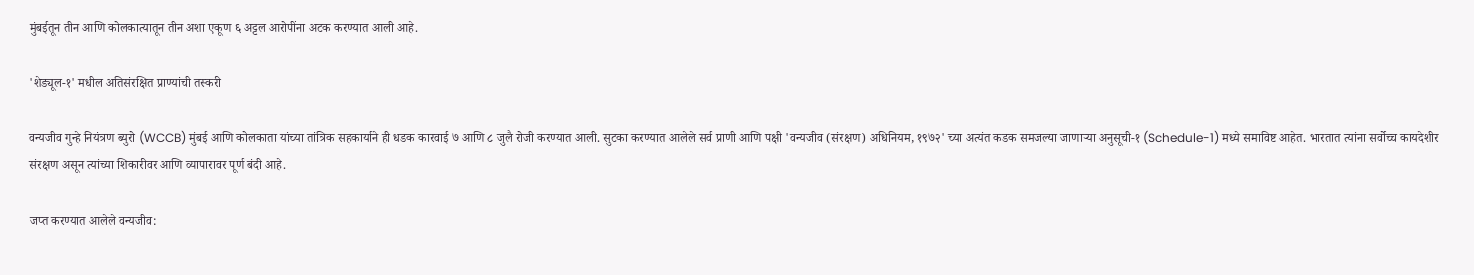मुंबईतून तीन आणि कोलकात्यातून तीन अशा एकूण ६ अट्टल आरोपींना अटक करण्यात आली आहे.

'शेड्यूल-१' मधील अतिसंरक्षित प्राण्यांची तस्करी

वन्यजीव गुन्हे नियंत्रण ब्युरो (WCCB) मुंबई आणि कोलकाता यांच्या तांत्रिक सहकार्याने ही धडक कारवाई ७ आणि ८ जुलै रोजी करण्यात आली. सुटका करण्यात आलेले सर्व प्राणी आणि पक्षी 'वन्यजीव (संरक्षण) अधिनियम, १९७२' च्या अत्यंत कडक समजल्या जाणाऱ्या अनुसूची-१ (Schedule-1) मध्ये समाविष्ट आहेत. भारतात त्यांना सर्वोच्च कायदेशीर संरक्षण असून त्यांच्या शिकारीवर आणि व्यापारावर पूर्ण बंदी आहे.

जप्त करण्यात आलेले वन्यजीव: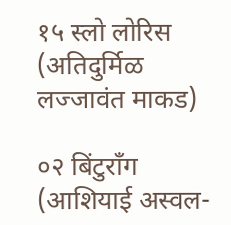१५ स्लो लोरिस (अतिदुर्मिळ लज्जावंत माकड)

०२ बिंटुराँग (आशियाई अस्वल-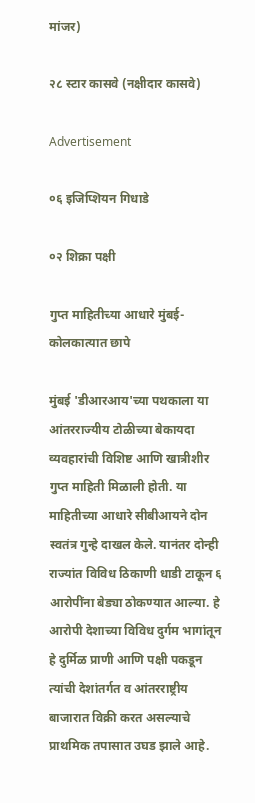मांजर)

२८ स्टार कासवे (नक्षीदार कासवे)

Advertisement

०६ इजिप्शियन गिधाडे

०२ शिक्रा पक्षी

गुप्त माहितीच्या आधारे मुंबई-कोलकात्यात छापे

मुंबई 'डीआरआय'च्या पथकाला या आंतरराज्यीय टोळीच्या बेकायदा व्यवहारांची विशिष्ट आणि खात्रीशीर गुप्त माहिती मिळाली होती. या माहितीच्या आधारे सीबीआयने दोन स्वतंत्र गुन्हे दाखल केले. यानंतर दोन्ही राज्यांत विविध ठिकाणी धाडी टाकून ६ आरोपींना बेड्या ठोकण्यात आल्या. हे आरोपी देशाच्या विविध दुर्गम भागांतून हे दुर्मिळ प्राणी आणि पक्षी पकडून त्यांची देशांतर्गत व आंतरराष्ट्रीय बाजारात विक्री करत असल्याचे प्राथमिक तपासात उघड झाले आहे.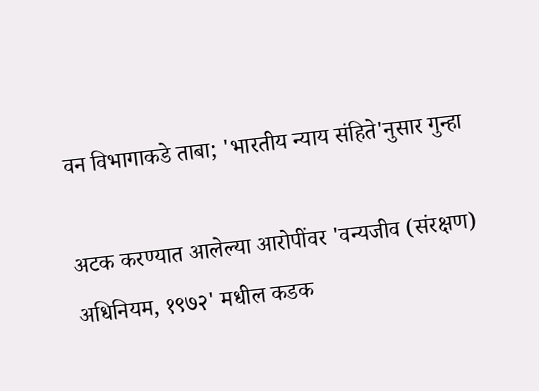वन विभागाकडे ताबा; 'भारतीय न्याय संहिते'नुसार गुन्हा

अटक करण्यात आलेल्या आरोपींवर 'वन्यजीव (संरक्षण) अधिनियम, १९७२' मधील कडक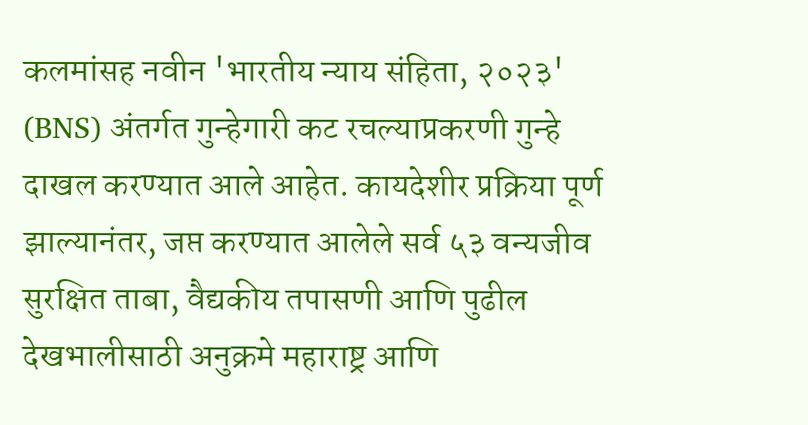कलमांसह नवीन 'भारतीय न्याय संहिता, २०२३' (BNS) अंतर्गत गुन्हेगारी कट रचल्याप्रकरणी गुन्हे दाखल करण्यात आले आहेत. कायदेशीर प्रक्रिया पूर्ण झाल्यानंतर, जप्त करण्यात आलेले सर्व ५३ वन्यजीव सुरक्षित ताबा, वैद्यकीय तपासणी आणि पुढील देखभालीसाठी अनुक्रमे महाराष्ट्र आणि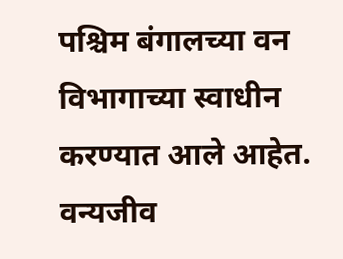पश्चिम बंगालच्या वन विभागाच्या स्वाधीन करण्यात आले आहेत. वन्यजीव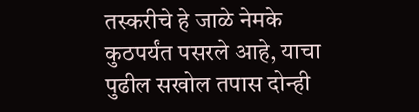तस्करीचे हे जाळे नेमके कुठपर्यंत पसरले आहे, याचा पुढील सखोल तपास दोन्ही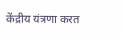केंद्रीय यंत्रणा करत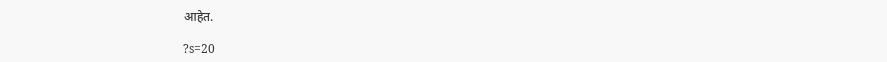आहेत.

?s=20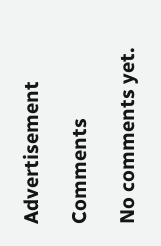Advertisement

Comments

No comments yet.